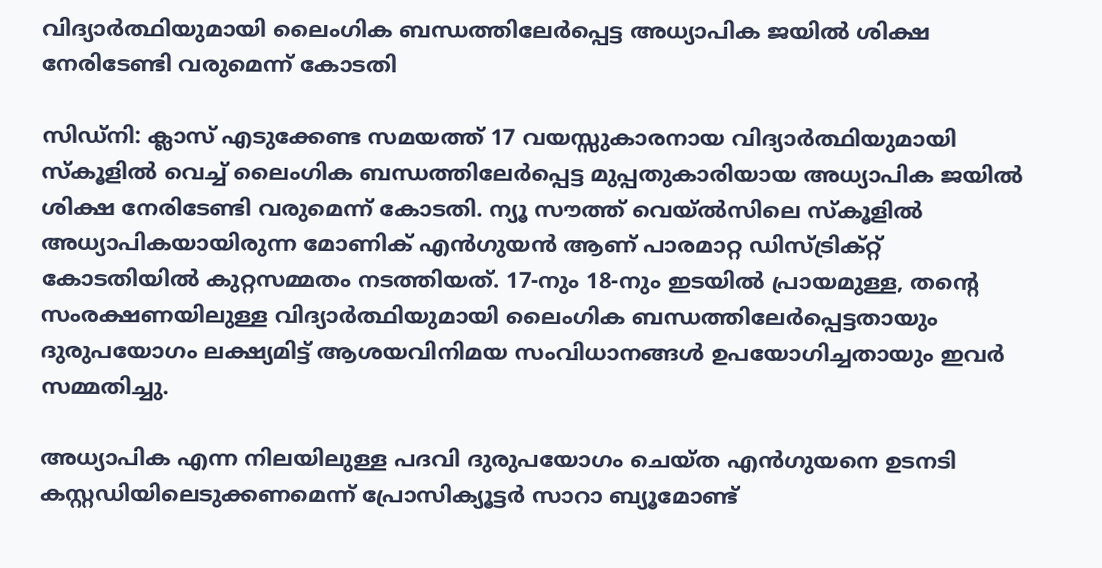വിദ്യാര്‍ത്ഥിയുമായി ലൈംഗിക ബന്ധത്തിലേര്‍പ്പെട്ട അധ്യാപിക ജയില്‍ ശിക്ഷ നേരിടേണ്ടി വരുമെന്ന് കോടതി

സിഡ്‌നി: ക്ലാസ് എടുക്കേണ്ട സമയത്ത് 17 വയസ്സുകാരനായ വിദ്യാർത്ഥിയുമായി സ്കൂളിൽ വെച്ച് ലൈംഗിക ബന്ധത്തിലേർപ്പെട്ട മുപ്പതുകാരിയായ അധ്യാപിക ജയിൽ ശിക്ഷ നേരിടേണ്ടി വരുമെന്ന് കോടതി. ന്യൂ സൗത്ത് വെയ്ൽസിലെ സ്കൂളിൽ അധ്യാപികയായിരുന്ന മോണിക് എൻഗുയൻ ആണ് പാരമാറ്റ ഡിസ്ട്രിക്റ്റ് കോടതിയിൽ കുറ്റസമ്മതം നടത്തിയത്. 17-നും 18-നും ഇടയിൽ പ്രായമുള്ള, തന്റെ സംരക്ഷണയിലുള്ള വിദ്യാർത്ഥിയുമായി ലൈംഗിക ബന്ധത്തിലേർപ്പെട്ടതായും ദുരുപയോഗം ലക്ഷ്യമിട്ട് ആശയവിനിമയ സംവിധാനങ്ങൾ ഉപയോഗിച്ചതായും ഇവർ സമ്മതിച്ചു.

അധ്യാപിക എന്ന നിലയിലുള്ള പദവി ദുരുപയോഗം ചെയ്ത എൻഗുയനെ ഉടനടി കസ്റ്റഡിയിലെടുക്കണമെന്ന് പ്രോസിക്യൂട്ടർ സാറാ ബ്യൂമോണ്ട്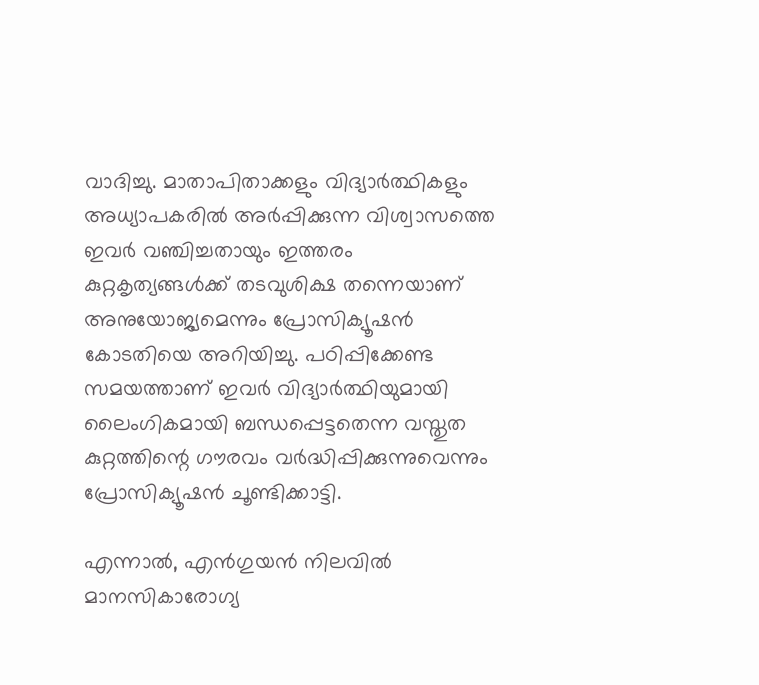വാദിച്ചു. മാതാപിതാക്കളും വിദ്യാർത്ഥികളും അധ്യാപകരിൽ അർപ്പിക്കുന്ന വിശ്വാസത്തെ ഇവർ വഞ്ചിച്ചതായും ഇത്തരം കുറ്റകൃത്യങ്ങൾക്ക് തടവുശിക്ഷ തന്നെയാണ് അനുയോജ്യമെന്നും പ്രോസിക്യൂഷൻ കോടതിയെ അറിയിച്ചു. പഠിപ്പിക്കേണ്ട സമയത്താണ് ഇവർ വിദ്യാർത്ഥിയുമായി ലൈംഗികമായി ബന്ധപ്പെട്ടതെന്ന വസ്തുത കുറ്റത്തിന്റെ ഗൗരവം വർദ്ധിപ്പിക്കുന്നുവെന്നും പ്രോസിക്യൂഷൻ ചൂണ്ടിക്കാട്ടി.

എന്നാൽ, എൻഗുയൻ നിലവിൽ മാനസികാരോഗ്യ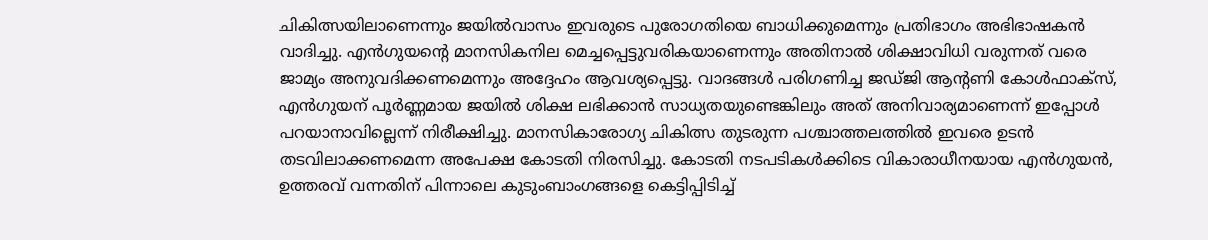ചികിത്സയിലാണെന്നും ജയിൽവാസം ഇവരുടെ പുരോഗതിയെ ബാധിക്കുമെന്നും പ്രതിഭാഗം അഭിഭാഷകൻ വാദിച്ചു. എൻഗുയന്റെ മാനസികനില മെച്ചപ്പെട്ടുവരികയാണെന്നും അതിനാൽ ശിക്ഷാവിധി വരുന്നത് വരെ ജാമ്യം അനുവദിക്കണമെന്നും അദ്ദേഹം ആവശ്യപ്പെട്ടു. വാദങ്ങൾ പരിഗണിച്ച ജഡ്ജി ആന്റണി കോൾഫാക്സ്, എൻഗുയന് പൂർണ്ണമായ ജയിൽ ശിക്ഷ ലഭിക്കാൻ സാധ്യതയുണ്ടെങ്കിലും അത് അനിവാര്യമാണെന്ന് ഇപ്പോൾ പറയാനാവില്ലെന്ന് നിരീക്ഷിച്ചു. മാനസികാരോഗ്യ ചികിത്സ തുടരുന്ന പശ്ചാത്തലത്തിൽ ഇവരെ ഉടൻ തടവിലാക്കണമെന്ന അപേക്ഷ കോടതി നിരസിച്ചു. കോടതി നടപടികൾക്കിടെ വികാരാധീനയായ എൻഗുയൻ, ഉത്തരവ് വന്നതിന് പിന്നാലെ കുടുംബാംഗങ്ങളെ കെട്ടിപ്പിടിച്ച്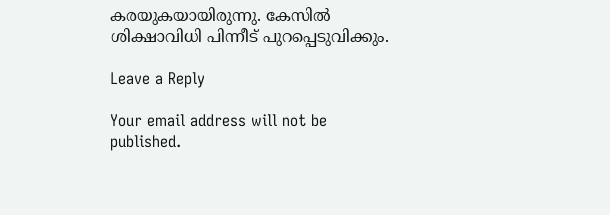കരയുകയായിരുന്നു. കേസിൽ ശിക്ഷാവിധി പിന്നീട് പുറപ്പെടുവിക്കും.

Leave a Reply

Your email address will not be published.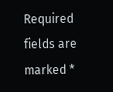Required fields are marked *